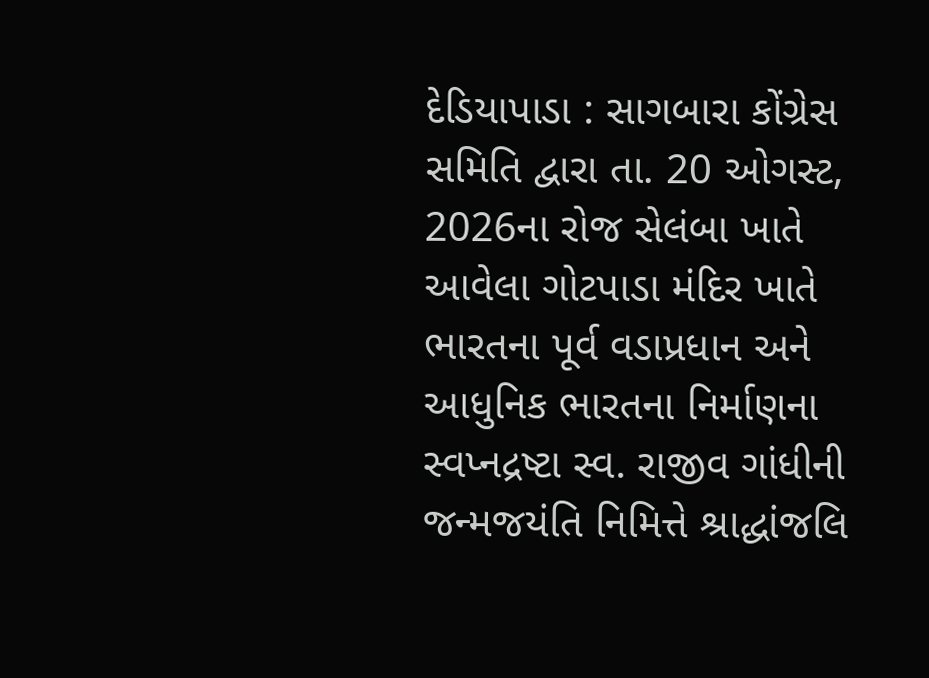દેડિયાપાડા : સાગબારા કોંગ્રેસ સમિતિ દ્વારા તા. 20 ઓગસ્ટ, 2026ના રોજ સેલંબા ખાતે આવેલા ગોટપાડા મંદિર ખાતે ભારતના પૂર્વ વડાપ્રધાન અને આધુનિક ભારતના નિર્માણના સ્વપ્નદ્રષ્ટા સ્વ. રાજીવ ગાંધીની જન્મજયંતિ નિમિત્તે શ્રાદ્ધાંજલિ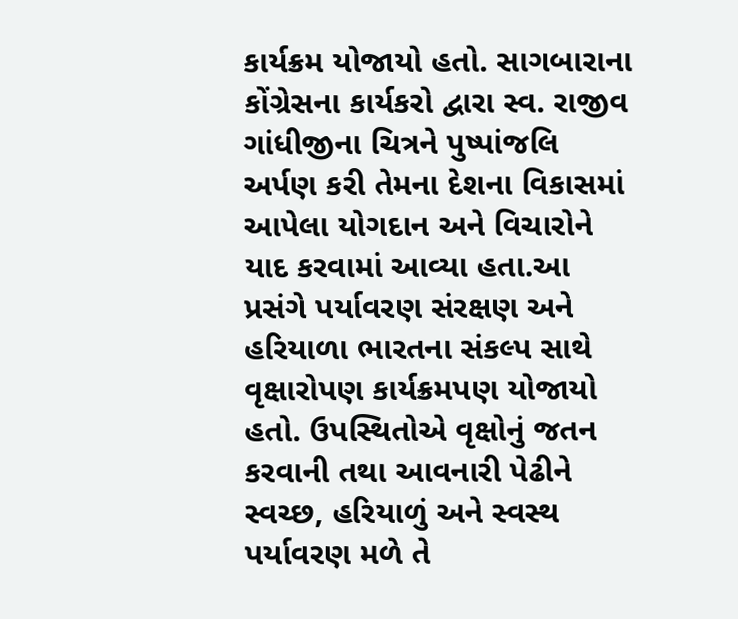કાર્યક્રમ યોજાયો હતો. સાગબારાના કોંગ્રેસના કાર્યકરો દ્વારા સ્વ. રાજીવ ગાંધીજીના ચિત્રને પુષ્પાંજલિ અર્પણ કરી તેમના દેશના વિકાસમાં આપેલા યોગદાન અને વિચારોને યાદ કરવામાં આવ્યા હતા.આ પ્રસંગે પર્યાવરણ સંરક્ષણ અને હરિયાળા ભારતના સંકલ્પ સાથે વૃક્ષારોપણ કાર્યક્રમપણ યોજાયો હતો. ઉપસ્થિતોએ વૃક્ષોનું જતન કરવાની તથા આવનારી પેઢીને સ્વચ્છ, હરિયાળું અને સ્વસ્થ પર્યાવરણ મળે તે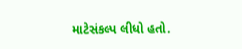માટેસંકલ્પ લીધો હતો.